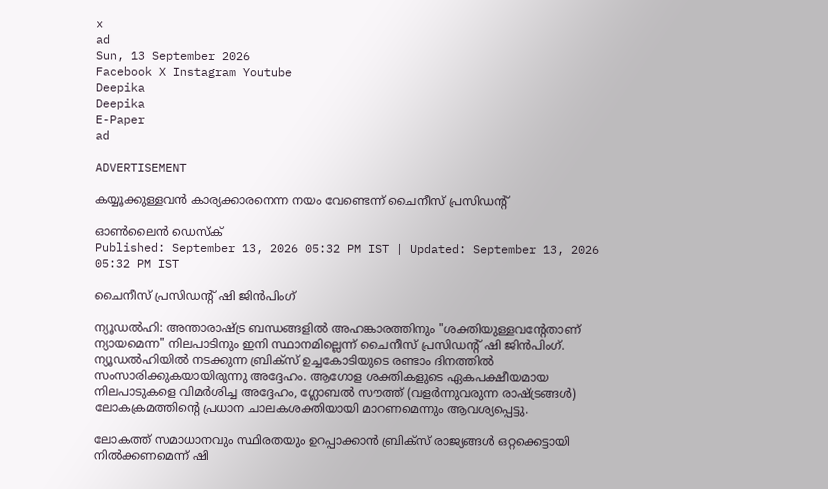x
ad
Sun, 13 September 2026
Facebook X Instagram Youtube
Deepika
Deepika
E-Paper
ad

ADVERTISEMENT

കയ്യൂക്കുള്ളവൻ കാര്യക്കാരനെന്ന നയം വേണ്ടെന്ന് ചൈനീസ് പ്രസിഡന്‍റ്

ഓൺലൈൻ ഡെസ്ക്
Published: September 13, 2026 05:32 PM IST | Updated: September 13, 2026 05:32 PM IST

ചൈനീസ് പ്രസിഡന്‍റ് ഷി ജിൻപിംഗ്

ന്യൂഡൽഹി: അന്താരാഷ്ട്ര ബന്ധങ്ങളിൽ അഹങ്കാരത്തിനും "ശക്തിയുള്ളവന്‍റേതാണ് ന്യായമെന്ന" നിലപാടിനും ഇനി സ്ഥാനമില്ലെന്ന് ചൈനീസ് പ്രസിഡന്‍റ് ഷി ജിൻപിംഗ്. ന്യൂഡൽഹിയിൽ നടക്കുന്ന ബ്രിക്സ് ഉച്ചകോടിയുടെ രണ്ടാം ദിനത്തിൽ സംസാരിക്കുകയായിരുന്നു അദ്ദേഹം. ആഗോള ശക്തികളുടെ ഏകപക്ഷീയമായ നിലപാടുകളെ വിമർശിച്ച അദ്ദേഹം, ഗ്ലോബൽ സൗത്ത് (വളർന്നുവരുന്ന രാഷ്ട്രങ്ങൾ) ലോകക്രമത്തിന്‍റെ പ്രധാന ചാലകശക്തിയായി മാറണമെന്നും ആവശ്യപ്പെട്ടു.

ലോകത്ത് സമാധാനവും സ്ഥിരതയും ഉറപ്പാക്കാൻ ബ്രിക്സ് രാജ്യങ്ങൾ ഒറ്റക്കെട്ടായി നിൽക്കണമെന്ന് ഷി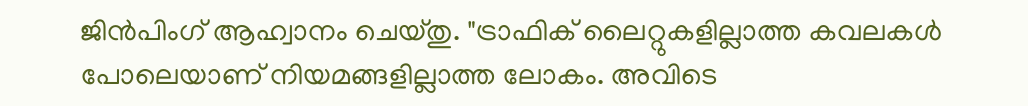ജിൻപിംഗ് ആഹ്വാനം ചെയ്തു. "ട്രാഫിക് ലൈറ്റുകളില്ലാത്ത കവലകൾ പോലെയാണ് നിയമങ്ങളില്ലാത്ത ലോകം. അവിടെ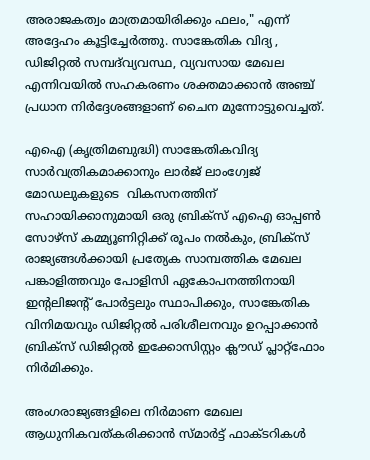അരാജകത്വം മാത്രമായിരിക്കും ഫലം," എന്ന് അദ്ദേഹം കൂട്ടിച്ചേർത്തു. സാങ്കേതിക വിദ്യ , ഡിജിറ്റൽ സമ്പദ്‌വ്യവസ്ഥ, വ്യവസായ മേഖല എന്നിവയിൽ സഹകരണം ശക്തമാക്കാൻ അഞ്ച് പ്രധാന നിർദ്ദേശങ്ങളാണ് ചൈന മുന്നോട്ടുവെച്ചത്.

എഐ (കൃത്രിമബുദ്ധി) സാങ്കേതികവിദ്യ സാർവത്രികമാക്കാനും ലാർജ് ലാംഗ്വേജ് മോഡലുകളുടെ  വികസനത്തിന് സഹായിക്കാനുമായി ഒരു ബ്രിക്സ് എഐ ഓപ്പൺ സോഴ്സ് കമ്മ്യൂണിറ്റിക്ക് രൂപം നൽകും, ബ്രിക്സ് രാജ്യങ്ങൾക്കായി പ്രത്യേക സാമ്പത്തിക മേഖല പങ്കാളിത്തവും പോളിസി ഏകോപനത്തിനായി ഇന്‍റലിജന്‍റ് പോർട്ടലും സ്ഥാപിക്കും, സാങ്കേതിക വിനിമയവും ഡിജിറ്റൽ പരിശീലനവും ഉറപ്പാക്കാൻ ബ്രിക്സ് ഡിജിറ്റൽ ഇക്കോസിസ്റ്റം ക്ലൗഡ് പ്ലാറ്റ്‌ഫോം നിർമിക്കും.

അംഗരാജ്യങ്ങളിലെ നിർമാണ മേഖല ആധുനികവത്കരിക്കാൻ സ്മാർട്ട് ഫാക്ടറികൾ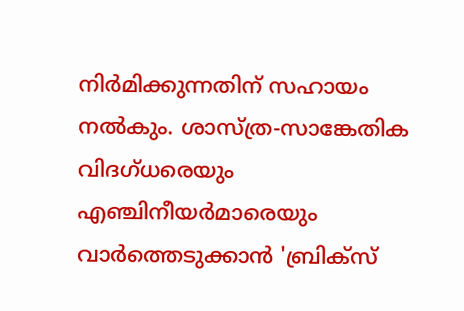നിർമിക്കുന്നതിന് സഹായം നൽകും. ശാസ്ത്ര-സാങ്കേതിക വിദഗ്ധരെയും എഞ്ചിനീയർമാരെയും വാർത്തെടുക്കാൻ 'ബ്രിക്സ്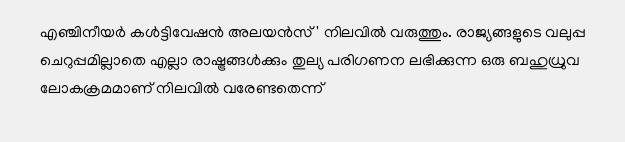എഞ്ചിനീയർ കൾട്ടിവേഷൻ അലയൻസ്' നിലവിൽ വരുത്തും. രാജ്യങ്ങളുടെ വലുപ്പ ചെറുപ്പമില്ലാതെ എല്ലാ രാഷ്ട്രങ്ങൾക്കും തുല്യ പരിഗണന ലഭിക്കുന്ന ഒരു ബഹുധ്രുവ ലോകക്രമമാണ് നിലവിൽ വരേണ്ടതെന്ന്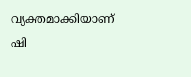വ്യക്തമാക്കിയാണ് ഷി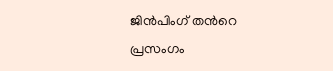ജിൻപിംഗ് തന്‍റെ പ്രസംഗം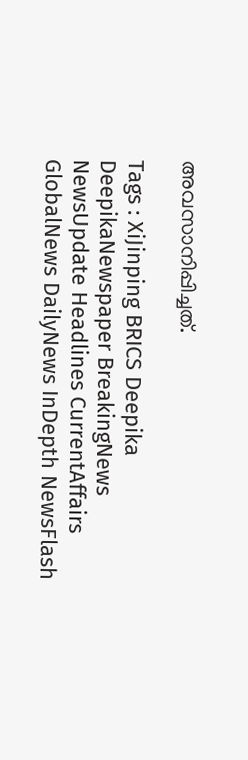അവസാനിപ്പിച്ചത്.

Tags : XiJinping BRICS Deepika DeepikaNewspaper BreakingNews NewsUpdate Headlines CurrentAffairs GlobalNews DailyNews InDepth NewsFlash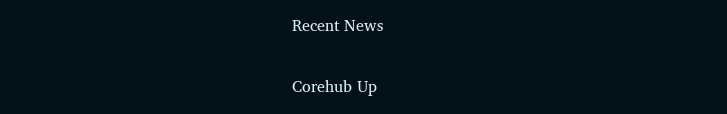Recent News

Corehub Up